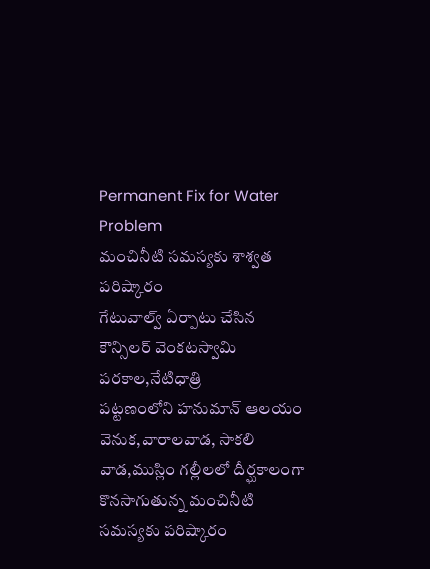Permanent Fix for Water Problem
మంచినీటి సమస్యకు శాశ్వత పరిష్కారం
గేటువాల్వ్ ఏర్పాటు చేసిన కౌన్సిలర్ వెంకటస్వామి
పరకాల,నేటిధాత్రి
పట్టణంలోని హనుమాన్ ఆలయం వెనుక,వారాలవాడ, సాకలి వాడ,ముస్లిం గల్లీలలో దీర్ఘకాలంగా కొనసాగుతున్న మంచినీటి సమస్యకు పరిష్కారం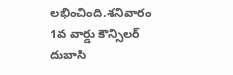లభించింది.శనివారం 1వ వార్డు కౌన్సిలర్ దుబాసి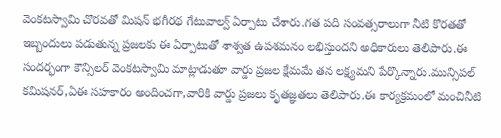వెంకటస్వామి చొరవతో మిషన్ భగీరథ గేటువాల్వ్ ఏర్పాటు చేశారు.గత పది సంవత్సరాలుగా నీటి కొరతతో ఇబ్బందులు పడుతున్న ప్రజలకు ఈ ఏర్పాటుతో శాశ్వత ఉపశమనం లభిస్తుందని అధికారులు తెలిపారు.ఈ సందర్భంగా కౌన్సిలర్ వెంకటస్వామి మాట్లాడుతూ వార్డు ప్రజల క్షేమమే తన లక్ష్యమని పేర్కొన్నారు.మున్సిపల్ కమిషనర్,ఏఈ సహకారం అందించగా,వారికి వార్డు ప్రజలు కృతజ్ఞతలు తెలిపారు.ఈ కార్యక్రమంలో మంచినీటి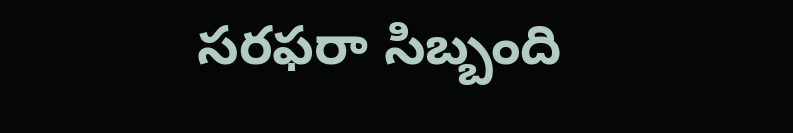సరఫరా సిబ్బంది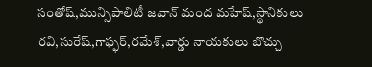సంతోష్,మున్సిపాలిటీ జవాన్ మంద మహేష్,స్థానికులు రవి,సురేష్,గాఫ్ఫర్,రమేశ్,వార్డు నాయకులు బొచ్చు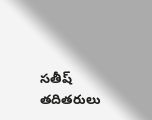సతీష్ తదితరులు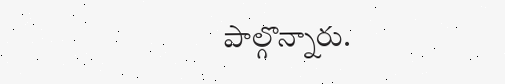పాల్గొన్నారు.